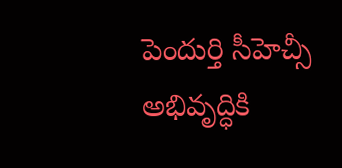పెందుర్తి సీహెచ్సీ అభివృద్ధికి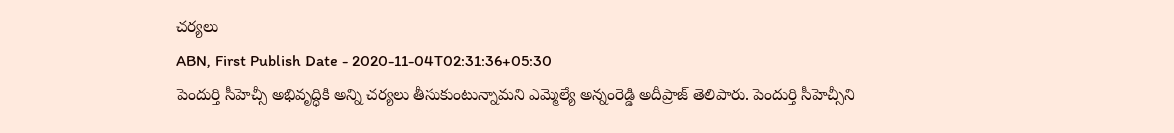చర్యలు
ABN, First Publish Date - 2020-11-04T02:31:36+05:30
పెందుర్తి సీహెచ్సీ అభివృద్ధికి అన్ని చర్యలు తీసుకుంటున్నామని ఎమ్మెల్యే అన్నంరెడ్డి అదీప్రాజ్ తెలిపారు. పెందుర్తి సీహెచ్సీని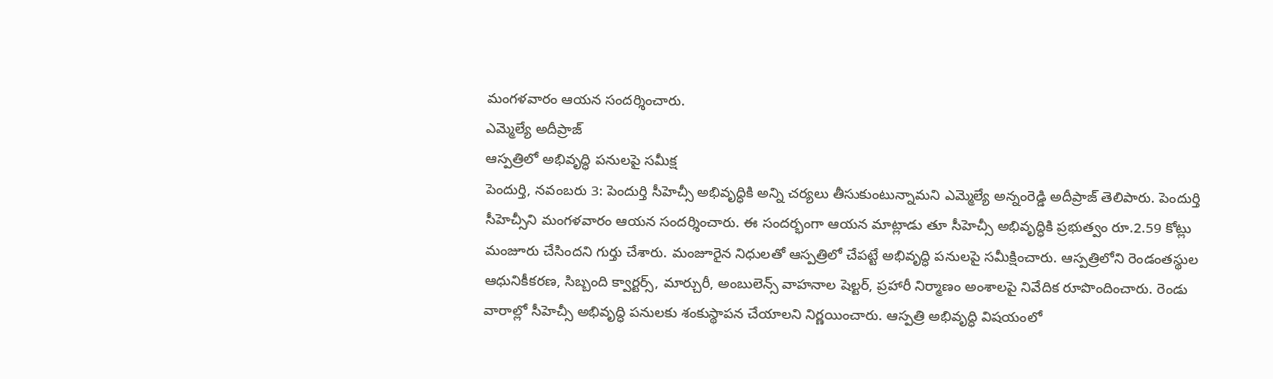మంగళవారం ఆయన సందర్శించారు.
ఎమ్మెల్యే అదీప్రాజ్
ఆస్పత్రిలో అభివృద్ధి పనులపై సమీక్ష
పెందుర్తి, నవంబరు 3: పెందుర్తి సీహెచ్సీ అభివృద్ధికి అన్ని చర్యలు తీసుకుంటున్నామని ఎమ్మెల్యే అన్నంరెడ్డి అదీప్రాజ్ తెలిపారు. పెందుర్తి సీహెచ్సీని మంగళవారం ఆయన సందర్శించారు. ఈ సందర్భంగా ఆయన మాట్లాడు తూ సీహెచ్సీ అభివృద్ధికి ప్రభుత్వం రూ.2.59 కోట్లు మంజూరు చేసిందని గుర్తు చేశారు. మంజూరైన నిధులతో ఆస్పత్రిలో చేపట్టే అభివృద్ధి పనులపై సమీక్షించారు. ఆస్పత్రిలోని రెండంతస్థుల ఆధునికీకరణ, సిబ్బంది క్వార్టర్స్, మార్చురీ, అంబులెన్స్ వాహనాల షెల్టర్, ప్రహారీ నిర్మాణం అంశాలపై నివేదిక రూపొందించారు. రెండు వారాల్లో సీహెచ్సీ అభివృద్ధి పనులకు శంకుస్థాపన చేయాలని నిర్ణయించారు. ఆస్పత్రి అభివృద్ధి విషయంలో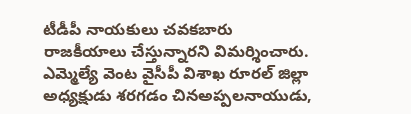టీడీపీ నాయకులు చవకబారు రాజకీయాలు చేస్తున్నారని విమర్శించారు. ఎమ్మెల్యే వెంట వైసీపీ విశాఖ రూరల్ జిల్లా అధ్యక్షుడు శరగడం చినఅప్పలనాయుడు,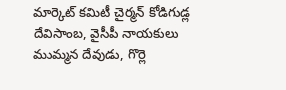మార్కెట్ కమిటీ చైర్మన్ కోడిగుడ్ల దేవిసాంబ, వైసీపీ నాయకులు ముమ్మన దేవుడు, గొర్లె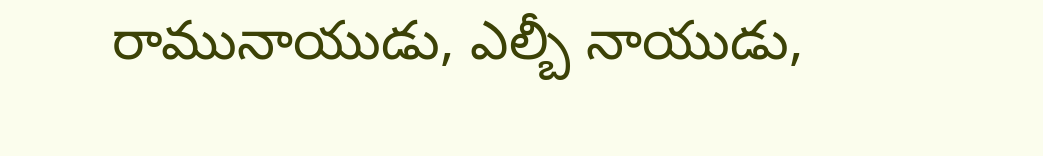రామునాయుడు, ఎల్బీ నాయుడు,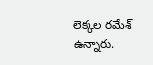లెక్కల రమేశ్ ఉన్నారు.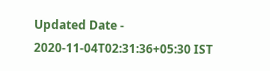Updated Date - 2020-11-04T02:31:36+05:30 IST